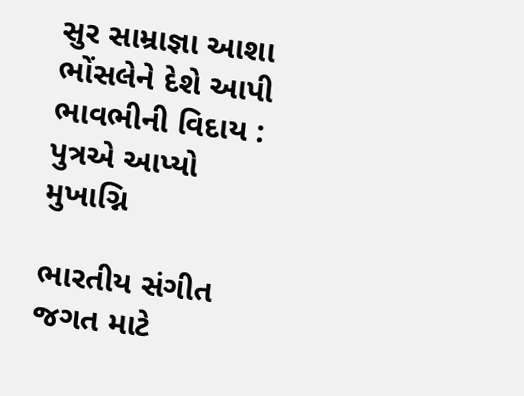સુર સામ્રાજ્ઞા આશા ભોંસલેને દેશે આપી ભાવભીની વિદાય : પુત્રએ આપ્યો મુખાગ્નિ

ભારતીય સંગીત જગત માટે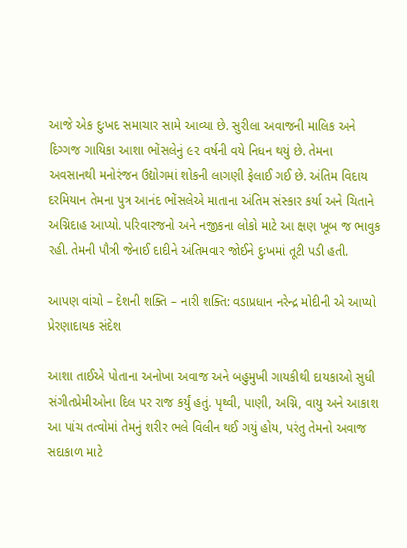આજે એક દુઃખદ સમાચાર સામે આવ્યા છે. સુરીલા અવાજની માલિક અને દિગ્ગજ ગાયિકા આશા ભોંસલેનું ૯૨ વર્ષની વયે નિધન થયું છે. તેમના અવસાનથી મનોરંજન ઉદ્યોગમાં શોકની લાગણી ફેલાઈ ગઈ છે. અંતિમ વિદાય દરમિયાન તેમના પુત્ર આનંદ ભોંસલેએ માતાના અંતિમ સંસ્કાર કર્યા અને ચિતાને અગ્નિદાહ આપ્યો. પરિવારજનો અને નજીકના લોકો માટે આ ક્ષણ ખૂબ જ ભાવુક રહી. તેમની પૌત્રી જેનાઈ દાદીને અંતિમવાર જોઈને દુઃખમાં તૂટી પડી હતી.

આપણ વાંચો – દેશની શક્તિ – નારી શક્તિ: વડાપ્રધાન નરેન્દ્ર મોદીની એ આપ્યો પ્રેરણાદાયક સંદેશ

આશા તાઈએ પોતાના અનોખા અવાજ અને બહુમુખી ગાયકીથી દાયકાઓ સુધી સંગીતપ્રેમીઓના દિલ પર રાજ કર્યું હતું. પૃથ્વી, પાણી, અગ્નિ, વાયુ અને આકાશ આ પાંચ તત્વોમાં તેમનું શરીર ભલે વિલીન થઈ ગયું હોય, પરંતુ તેમનો અવાજ સદાકાળ માટે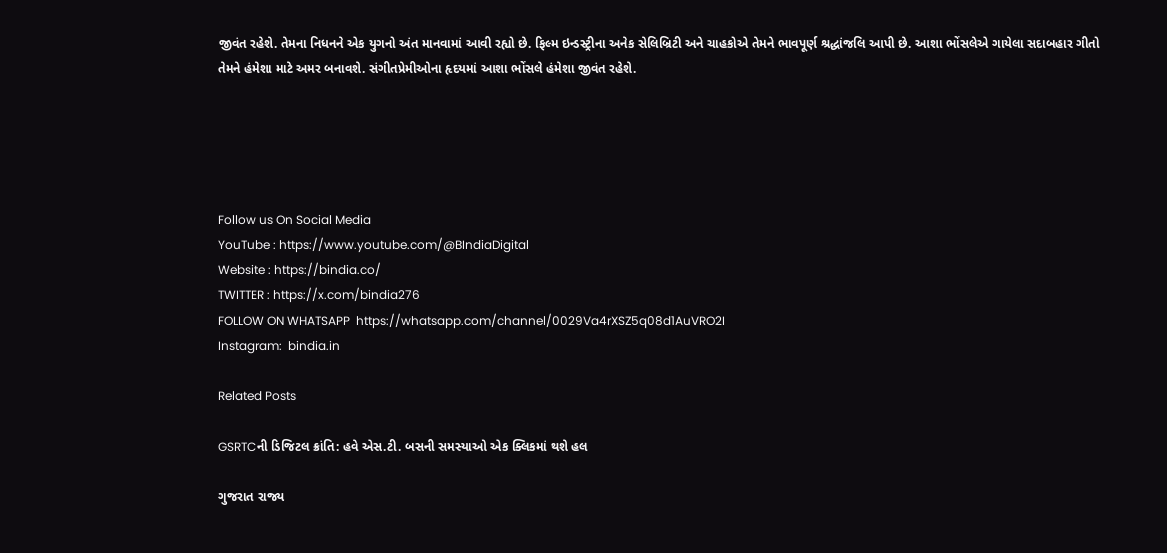જીવંત રહેશે. તેમના નિધનને એક યુગનો અંત માનવામાં આવી રહ્યો છે. ફિલ્મ ઇન્ડસ્ટ્રીના અનેક સેલિબ્રિટી અને ચાહકોએ તેમને ભાવપૂર્ણ શ્રદ્ધાંજલિ આપી છે. આશા ભોંસલેએ ગાયેલા સદાબહાર ગીતો તેમને હંમેશા માટે અમર બનાવશે. સંગીતપ્રેમીઓના હૃદયમાં આશા ભોંસલે હંમેશા જીવંત રહેશે.





Follow us On Social Media
YouTube : https://www.youtube.com/@BIndiaDigital
Website : https://bindia.co/
TWITTER : https://x.com/bindia276
FOLLOW ON WHATSAPP  https://whatsapp.com/channel/0029Va4rXSZ5q08d1AuVRO2I
Instagram:  bindia.in

Related Posts

GSRTCની ડિજિટલ ક્રાંતિ: હવે એસ.ટી. બસની સમસ્યાઓ એક ક્લિકમાં થશે હલ

ગુજરાત રાજ્ય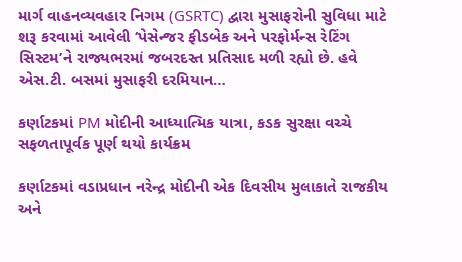માર્ગ વાહનવ્યવહાર નિગમ (GSRTC) દ્વારા મુસાફરોની સુવિધા માટે શરૂ કરવામાં આવેલી ‘પેસેન્જર ફીડબેક અને પરફોર્મન્સ રેટિંગ સિસ્ટમ’ને રાજ્યભરમાં જબરદસ્ત પ્રતિસાદ મળી રહ્યો છે. હવે એસ.ટી. બસમાં મુસાફરી દરમિયાન…

કર્ણાટકમાં PM મોદીની આધ્યાત્મિક યાત્રા, કડક સુરક્ષા વચ્ચે સફળતાપૂર્વક પૂર્ણ થયો કાર્યક્રમ

કર્ણાટકમાં વડાપ્રધાન નરેન્દ્ર મોદીની એક દિવસીય મુલાકાતે રાજકીય અને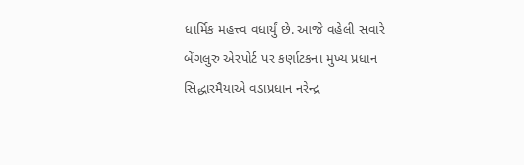ધાર્મિક મહત્ત્વ વધાર્યું છે. આજે વહેલી સવારે બેંગલુરુ એરપોર્ટ પર કર્ણાટકના મુખ્ય પ્રધાન સિદ્ધારમૈયાએ વડાપ્રધાન નરેન્દ્ર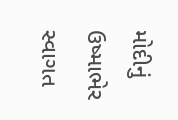મોદીનું ઉષ્માભેર સ્વાગત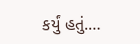કર્યું હતું.…